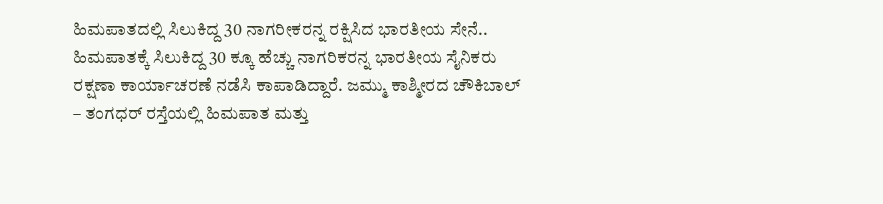ಹಿಮಪಾತದಲ್ಲಿ ಸಿಲುಕಿದ್ದ 30 ನಾಗರೀಕರನ್ನ ರಕ್ಷಿಸಿದ ಭಾರತೀಯ ಸೇನೆ..
ಹಿಮಪಾತಕ್ಕೆ ಸಿಲುಕಿದ್ದ 30 ಕ್ಕೂ ಹೆಚ್ಚು ನಾಗರಿಕರನ್ನ ಭಾರತೀಯ ಸೈನಿಕರು ರಕ್ಷಣಾ ಕಾರ್ಯಾಚರಣೆ ನಡೆಸಿ ಕಾಪಾಡಿದ್ದಾರೆ. ಜಮ್ಮು ಕಾಶ್ಮೀರದ ಚೌಕಿಬಾಲ್ – ತಂಗಧರ್ ರಸ್ತೆಯಲ್ಲಿ ಹಿಮಪಾತ ಮತ್ತು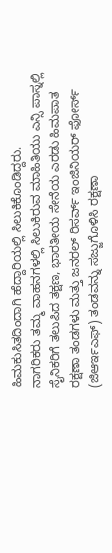ಹಿಮಕುಸಿತದಿಂದಾಗಿ ಹೆದ್ದಾರಿಯಲ್ಲಿ ಸಿಲುಕಿಕೊಂಡಿದ್ದರು.
ನಾಗರಿಕರು ತಮ್ಮ ವಾಹನಗಳಲ್ಲಿ ಸಿಲುಕಿರುವ ಮಾಹಿತಿಯು ಎನ್ಸಿ ಪಾಸ್ನಲ್ಲಿ ಸೈನಿಕರಿಗೆ ತಲುಪಿದ ತಕ್ಷಣ, ಭಾರತೀಯ ಸೇನೆಯ ಎರಡು ಹಿಮಪಾತ ರಕ್ಷಣಾ ತಂಡಗಳು ಮತ್ತು ಜನರಲ್ ರಿಸರ್ವ್ ಇಂಜಿನಿಯರ್ ಫೋರ್ಸ್ (ಜಿಆರ್ಇಎಫ್) ತಂಡವನ್ನು ಸಜ್ಜುಗೊಳಿಸಿ ರಕ್ಷಣಾ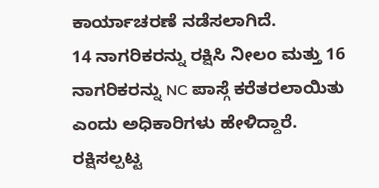ಕಾರ್ಯಾಚರಣೆ ನಡೆಸಲಾಗಿದೆ.
14 ನಾಗರಿಕರನ್ನು ರಕ್ಷಿಸಿ ನೀಲಂ ಮತ್ತು 16 ನಾಗರಿಕರನ್ನು NC ಪಾಸ್ಗೆ ಕರೆತರಲಾಯಿತು ಎಂದು ಅಧಿಕಾರಿಗಳು ಹೇಳಿದ್ದಾರೆ. ರಕ್ಷಿಸಲ್ಪಟ್ಟ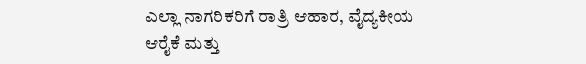ಎಲ್ಲಾ ನಾಗರಿಕರಿಗೆ ರಾತ್ರಿ ಆಹಾರ, ವೈದ್ಯಕೀಯ ಆರೈಕೆ ಮತ್ತು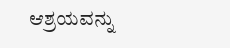ಆಶ್ರಯವನ್ನು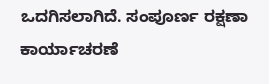ಒದಗಿಸಲಾಗಿದೆ. ಸಂಪೂರ್ಣ ರಕ್ಷಣಾ ಕಾರ್ಯಾಚರಣೆ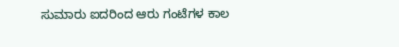ಸುಮಾರು ಐದರಿಂದ ಆರು ಗಂಟೆಗಳ ಕಾಲ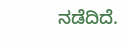ನಡೆದಿದೆ.